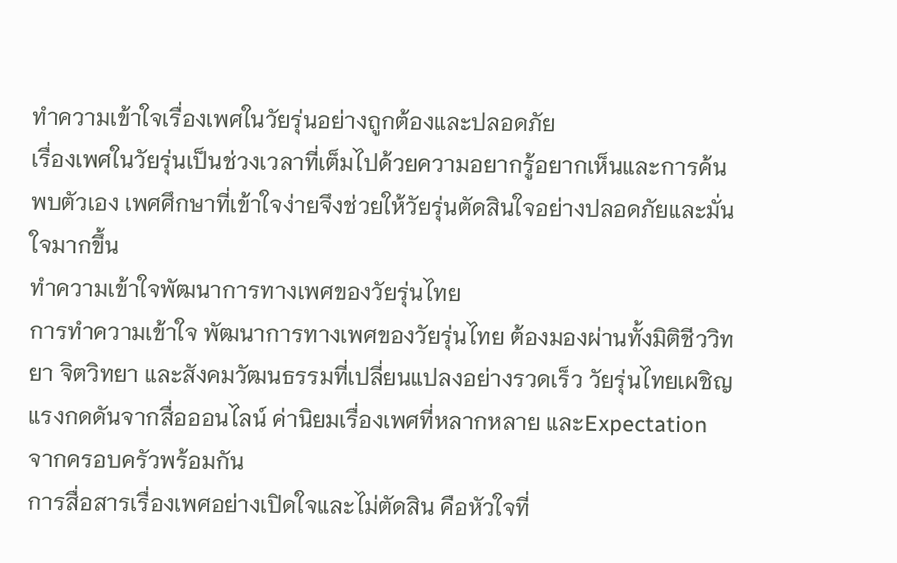ทำความเข้าใจเรื่องเพศในวัยรุ่นอย่างถูกต้องและปลอดภัย
เรื่องเพศในวัยรุ่นเป็นช่วงเวลาที่เต็มไปด้วยความอยากรู้อยากเห็นและการค้นพบตัวเอง เพศศึกษาที่เข้าใจง่ายจึงช่วยให้วัยรุ่นตัดสินใจอย่างปลอดภัยและมั่นใจมากขึ้น
ทำความเข้าใจพัฒนาการทางเพศของวัยรุ่นไทย
การทำความเข้าใจ พัฒนาการทางเพศของวัยรุ่นไทย ต้องมองผ่านทั้งมิติชีววิทยา จิตวิทยา และสังคมวัฒนธรรมที่เปลี่ยนแปลงอย่างรวดเร็ว วัยรุ่นไทยเผชิญแรงกดดันจากสื่อออนไลน์ ค่านิยมเรื่องเพศที่หลากหลาย และExpectation จากครอบครัวพร้อมกัน
การสื่อสารเรื่องเพศอย่างเปิดใจและไม่ตัดสิน คือหัวใจที่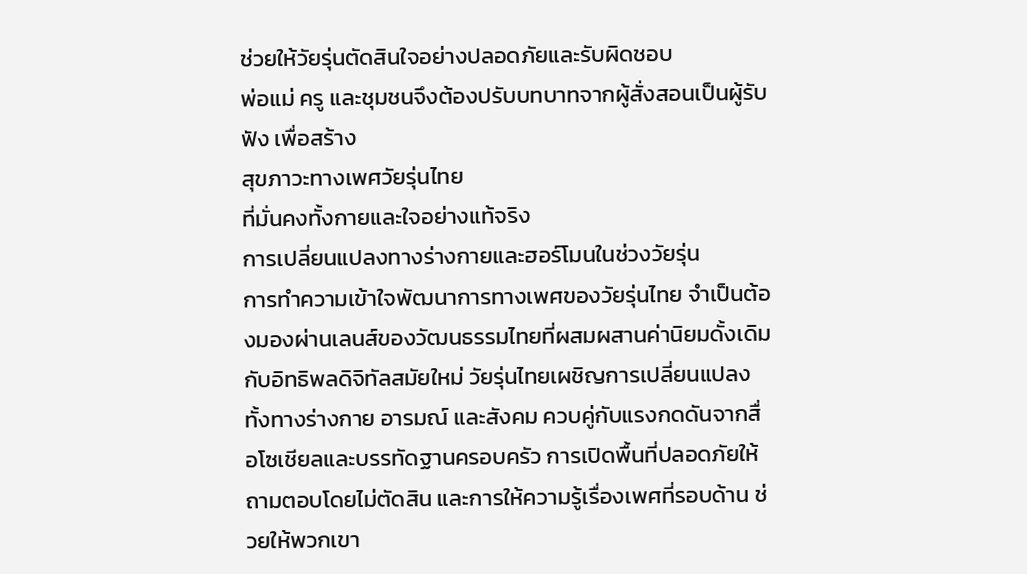ช่วยให้วัยรุ่นตัดสินใจอย่างปลอดภัยและรับผิดชอบ
พ่อแม่ ครู และชุมชนจึงต้องปรับบทบาทจากผู้สั่งสอนเป็นผู้รับฟัง เพื่อสร้าง
สุขภาวะทางเพศวัยรุ่นไทย
ที่มั่นคงทั้งกายและใจอย่างแท้จริง
การเปลี่ยนแปลงทางร่างกายและฮอร์โมนในช่วงวัยรุ่น
การทำความเข้าใจพัฒนาการทางเพศของวัยรุ่นไทย จำเป็นต้องมองผ่านเลนส์ของวัฒนธรรมไทยที่ผสมผสานค่านิยมดั้งเดิมกับอิทธิพลดิจิทัลสมัยใหม่ วัยรุ่นไทยเผชิญการเปลี่ยนแปลงทั้งทางร่างกาย อารมณ์ และสังคม ควบคู่กับแรงกดดันจากสื่อโซเชียลและบรรทัดฐานครอบครัว การเปิดพื้นที่ปลอดภัยให้ถามตอบโดยไม่ตัดสิน และการให้ความรู้เรื่องเพศที่รอบด้าน ช่วยให้พวกเขา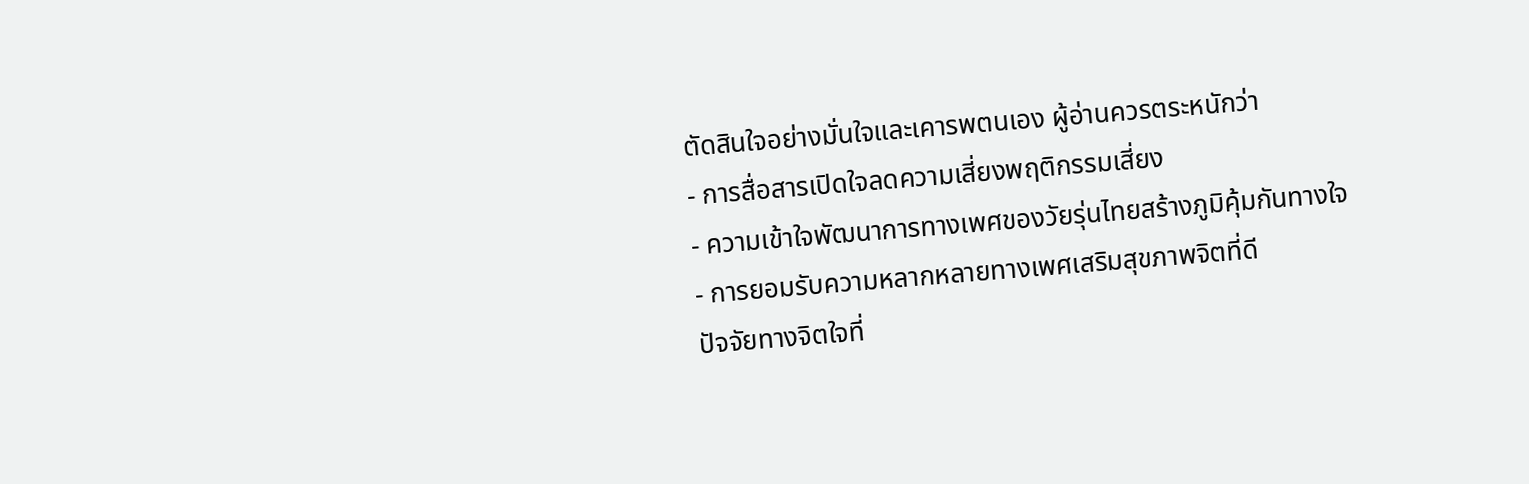ตัดสินใจอย่างมั่นใจและเคารพตนเอง ผู้อ่านควรตระหนักว่า
- การสื่อสารเปิดใจลดความเสี่ยงพฤติกรรมเสี่ยง
- ความเข้าใจพัฒนาการทางเพศของวัยรุ่นไทยสร้างภูมิคุ้มกันทางใจ
- การยอมรับความหลากหลายทางเพศเสริมสุขภาพจิตที่ดี
ปัจจัยทางจิตใจที่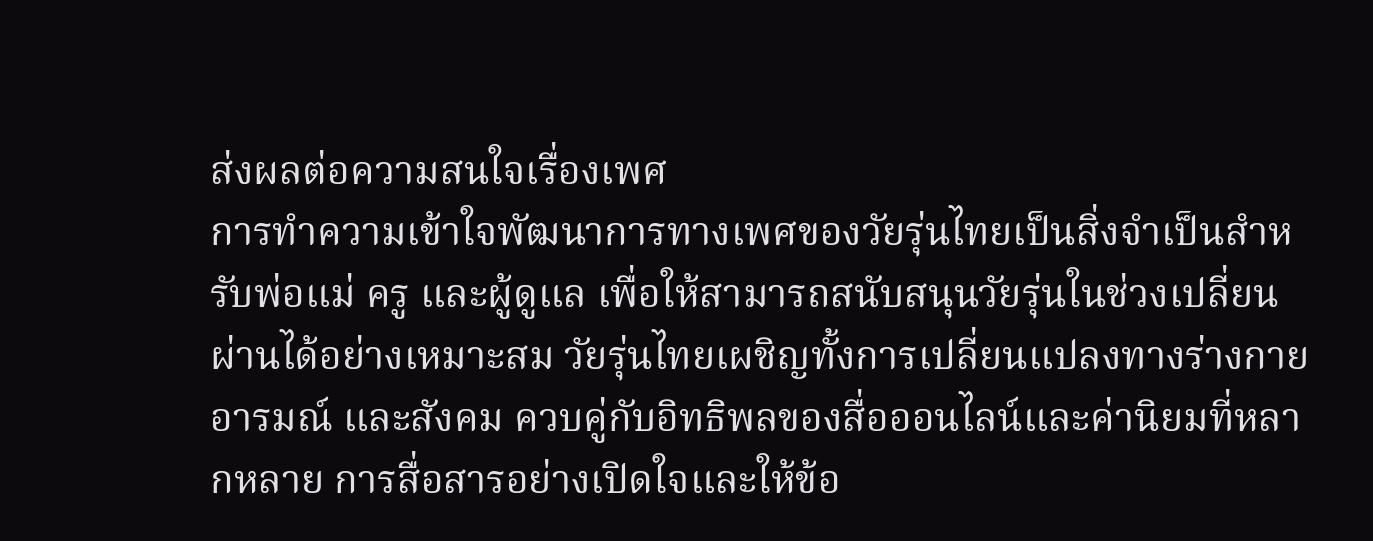ส่งผลต่อความสนใจเรื่องเพศ
การทำความเข้าใจพัฒนาการทางเพศของวัยรุ่นไทยเป็นสิ่งจำเป็นสำหรับพ่อแม่ ครู และผู้ดูแล เพื่อให้สามารถสนับสนุนวัยรุ่นในช่วงเปลี่ยนผ่านได้อย่างเหมาะสม วัยรุ่นไทยเผชิญทั้งการเปลี่ยนแปลงทางร่างกาย อารมณ์ และสังคม ควบคู่กับอิทธิพลของสื่อออนไลน์และค่านิยมที่หลากหลาย การสื่อสารอย่างเปิดใจและให้ข้อ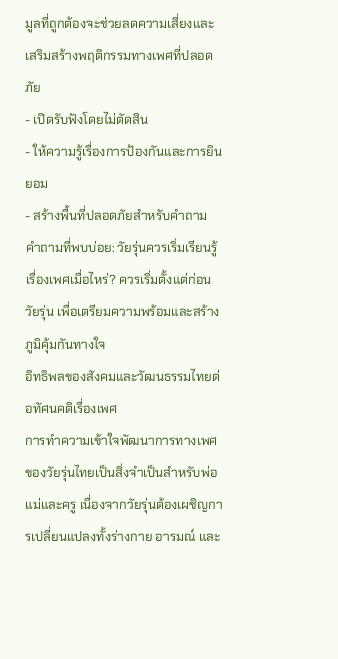มูลที่ถูกต้องจะช่วยลดความเสี่ยงและเสริมสร้างพฤติกรรมทางเพศที่ปลอดภัย
- เปิดรับฟังโดยไม่ตัดสิน
- ให้ความรู้เรื่องการป้องกันและการยินยอม
- สร้างพื้นที่ปลอดภัยสำหรับคำถาม
คำถามที่พบบ่อย: วัยรุ่นควรเริ่มเรียนรู้เรื่องเพศเมื่อไหร่? ควรเริ่มตั้งแต่ก่อนวัยรุ่น เพื่อเตรียมความพร้อมและสร้างภูมิคุ้มกันทางใจ
อิทธิพลของสังคมและวัฒนธรรมไทยต่อทัศนคติเรื่องเพศ
การทำความเข้าใจพัฒนาการทางเพศของวัยรุ่นไทยเป็นสิ่งจำเป็นสำหรับพ่อแม่และครู เนื่องจากวัยรุ่นต้องเผชิญการเปลี่ยนแปลงทั้งร่างกาย อารมณ์ และ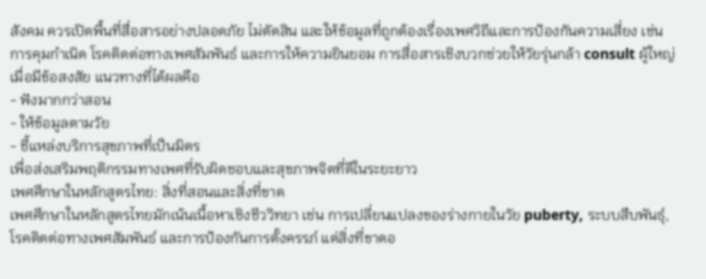สังคม ควรเปิดพื้นที่สื่อสารอย่างปลอดภัย ไม่ตัดสิน และให้ข้อมูลที่ถูกต้องเรื่องเพศวิถีและการป้องกันความเสี่ยง เช่น การคุมกำเนิด โรคติดต่อทางเพศสัมพันธ์ และการให้ความยินยอม การสื่อสารเชิงบวกช่วยให้วัยรุ่นกล้า consult ผู้ใหญ่เมื่อมีข้อสงสัย แนวทางที่ได้ผลคือ
- ฟังมากกว่าสอน
- ให้ข้อมูลตามวัย
- ชี้แหล่งบริการสุขภาพที่เป็นมิตร
เพื่อส่งเสริมพฤติกรรมทางเพศที่รับผิดชอบและสุขภาพจิตที่ดีในระยะยาว
เพศศึกษาในหลักสูตรไทย: สิ่งที่สอนและสิ่งที่ขาด
เพศศึกษาในหลักสูตรไทยมักเน้นเนื้อหาเชิงชีววิทยา เช่น การเปลี่ยนแปลงของร่างกายในวัย puberty, ระบบสืบพันธุ์, โรคติดต่อทางเพศสัมพันธ์ และการป้องกันการตั้งครรภ์ แต่สิ่งที่ขาดอ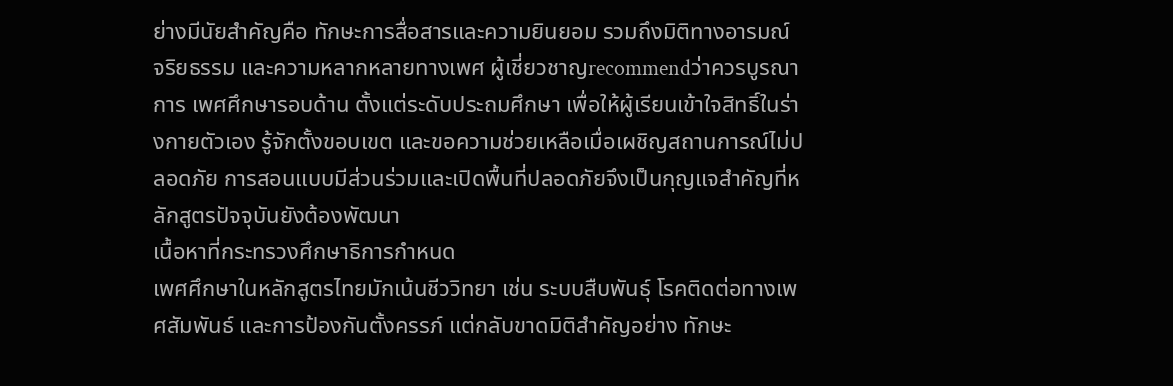ย่างมีนัยสำคัญคือ ทักษะการสื่อสารและความยินยอม รวมถึงมิติทางอารมณ์ จริยธรรม และความหลากหลายทางเพศ ผู้เชี่ยวชาญrecommendว่าควรบูรณาการ เพศศึกษารอบด้าน ตั้งแต่ระดับประถมศึกษา เพื่อให้ผู้เรียนเข้าใจสิทธิ์ในร่างกายตัวเอง รู้จักตั้งขอบเขต และขอความช่วยเหลือเมื่อเผชิญสถานการณ์ไม่ปลอดภัย การสอนแบบมีส่วนร่วมและเปิดพื้นที่ปลอดภัยจึงเป็นกุญแจสำคัญที่หลักสูตรปัจจุบันยังต้องพัฒนา
เนื้อหาที่กระทรวงศึกษาธิการกำหนด
เพศศึกษาในหลักสูตรไทยมักเน้นชีววิทยา เช่น ระบบสืบพันธุ์ โรคติดต่อทางเพศสัมพันธ์ และการป้องกันตั้งครรภ์ แต่กลับขาดมิติสำคัญอย่าง ทักษะ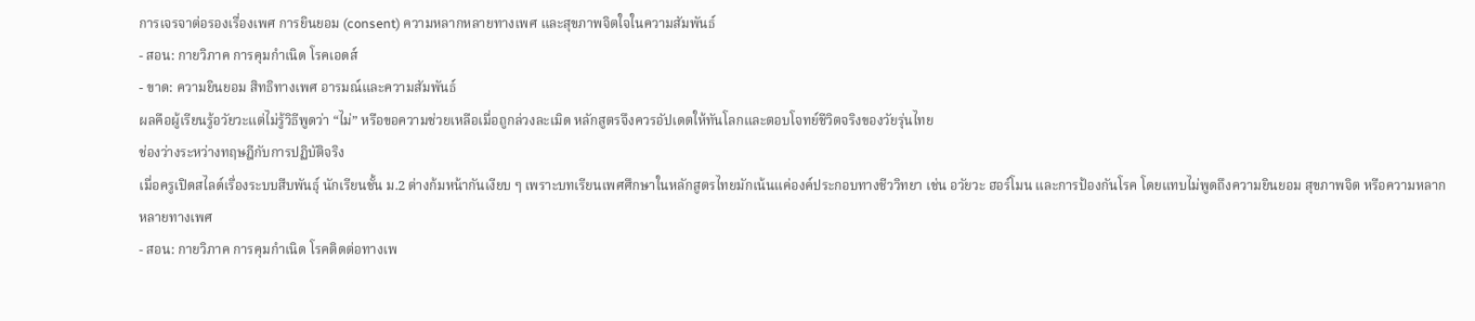การเจรจาต่อรองเรื่องเพศ การยินยอม (consent) ความหลากหลายทางเพศ และสุขภาพจิตใจในความสัมพันธ์
- สอน: กายวิภาค การคุมกำเนิด โรคเอดส์
- ขาด: ความยินยอม สิทธิทางเพศ อารมณ์และความสัมพันธ์
ผลคือผู้เรียนรู้อวัยวะแต่ไม่รู้วิธีพูดว่า “ไม่” หรือขอความช่วยเหลือเมื่อถูกล่วงละเมิด หลักสูตรจึงควรอัปเดตให้ทันโลกและตอบโจทย์ชีวิตจริงของวัยรุ่นไทย
ช่องว่างระหว่างทฤษฎีกับการปฏิบัติจริง
เมื่อครูเปิดสไลด์เรื่องระบบสืบพันธุ์ นักเรียนชั้น ม.2 ต่างก้มหน้ากันเงียบ ๆ เพราะบทเรียนเพศศึกษาในหลักสูตรไทยมักเน้นแค่องค์ประกอบทางชีววิทยา เช่น อวัยวะ ฮอร์โมน และการป้องกันโรค โดยแทบไม่พูดถึงความยินยอม สุขภาพจิต หรือความหลากหลายทางเพศ
- สอน: กายวิภาค การคุมกำเนิด โรคติดต่อทางเพ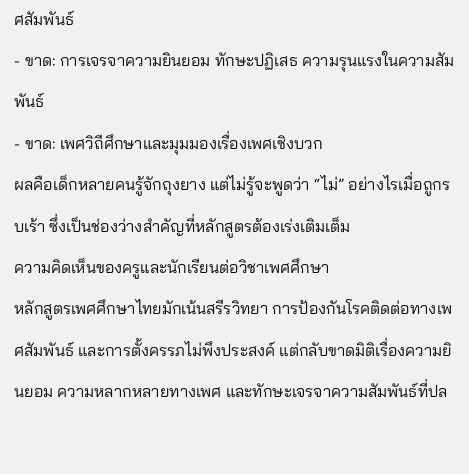ศสัมพันธ์
- ขาด: การเจรจาความยินยอม ทักษะปฏิเสธ ความรุนแรงในความสัมพันธ์
- ขาด: เพศวิถีศึกษาและมุมมองเรื่องเพศเชิงบวก
ผลคือเด็กหลายคนรู้จักถุงยาง แต่ไม่รู้จะพูดว่า “ไม่” อย่างไรเมื่อถูกรบเร้า ซึ่งเป็นช่องว่างสำคัญที่หลักสูตรต้องเร่งเติมเต็ม
ความคิดเห็นของครูและนักเรียนต่อวิชาเพศศึกษา
หลักสูตรเพศศึกษาไทยมักเน้นสรีรวิทยา การป้องกันโรคติดต่อทางเพศสัมพันธ์ และการตั้งครรภไม่พึงประสงค์ แต่กลับขาดมิติเรื่องความยินยอม ความหลากหลายทางเพศ และทักษะเจรจาความสัมพันธ์ที่ปล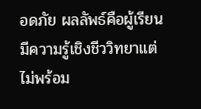อดภัย ผลลัพธ์คือผู้เรียนมีความรู้เชิงชีววิทยาแต่ไม่พร้อม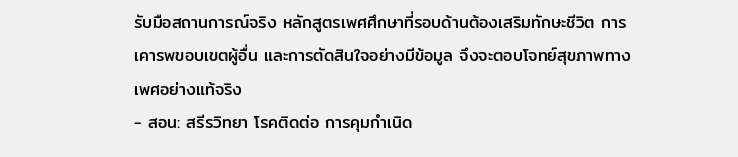รับมือสถานการณ์จริง หลักสูตรเพศศึกษาที่รอบด้านต้องเสริมทักษะชีวิต การเคารพขอบเขตผู้อื่น และการตัดสินใจอย่างมีข้อมูล จึงจะตอบโจทย์สุขภาพทางเพศอย่างแท้จริง
- สอน: สรีรวิทยา โรคติดต่อ การคุมกำเนิด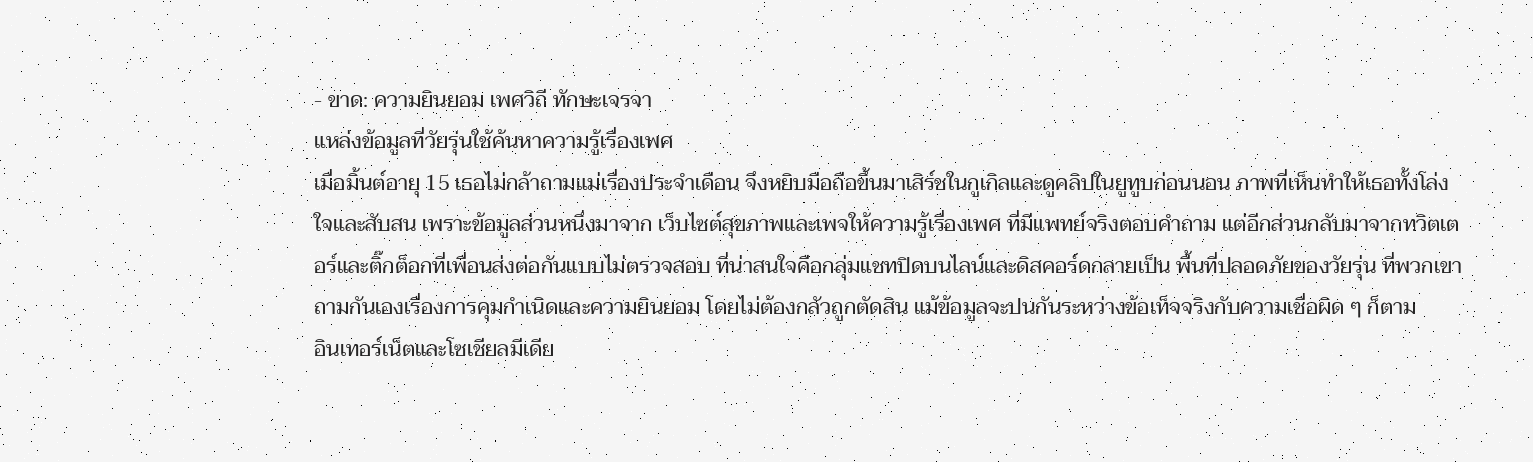- ขาด: ความยินยอม เพศวิถี ทักษะเจรจา
แหล่งข้อมูลที่วัยรุ่นใช้ค้นหาความรู้เรื่องเพศ
เมื่อมิ้นต์อายุ 15 เธอไม่กล้าถามแม่เรื่องประจำเดือน จึงหยิบมือถือขึ้นมาเสิร์ชในกูเกิลและดูคลิปในยูทูบก่อนนอน ภาพที่เห็นทำให้เธอทั้งโล่งใจและสับสน เพราะข้อมูลส่วนหนึ่งมาจาก เว็บไซต์สุขภาพและเพจให้ความรู้เรื่องเพศ ที่มีแพทย์จริงตอบคำถาม แต่อีกส่วนกลับมาจากทวิตเตอร์และติ๊กต็อกที่เพื่อนส่งต่อกันแบบไม่ตรวจสอบ ที่น่าสนใจคือกลุ่มแชทปิดบนไลน์และดิสคอร์ดกลายเป็น พื้นที่ปลอดภัยของวัยรุ่น ที่พวกเขาถามกันเองเรื่องการคุมกำเนิดและความยินยอม โดยไม่ต้องกลัวถูกตัดสิน แม้ข้อมูลจะปนกันระหว่างข้อเท็จจริงกับความเชื่อผิด ๆ ก็ตาม
อินเทอร์เน็ตและโซเชียลมีเดีย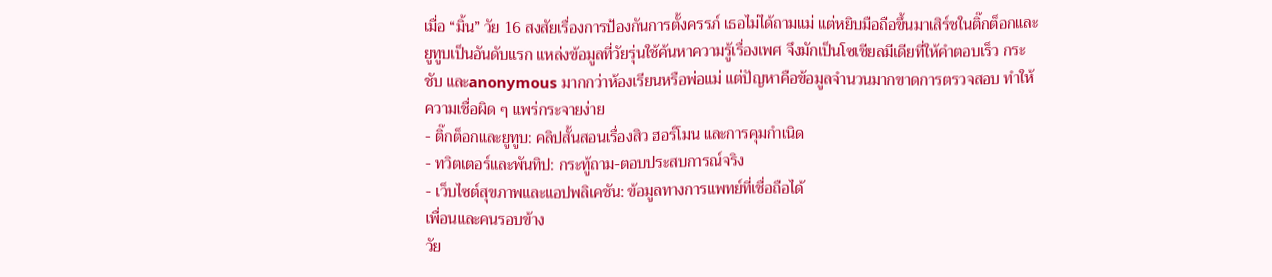เมื่อ “มิ้น” วัย 16 สงสัยเรื่องการป้องกันการตั้งครรภ์ เธอไม่ได้ถามแม่ แต่หยิบมือถือขึ้นมาเสิร์ชในติ๊กต็อกและยูทูบเป็นอันดับแรก แหล่งข้อมูลที่วัยรุ่นใช้ค้นหาความรู้เรื่องเพศ จึงมักเป็นโซเชียลมีเดียที่ให้คำตอบเร็ว กระชับ และanonymous มากกว่าห้องเรียนหรือพ่อแม่ แต่ปัญหาคือข้อมูลจำนวนมากขาดการตรวจสอบ ทำให้ความเชื่อผิด ๆ แพร่กระจายง่าย
- ติ๊กต็อกและยูทูบ: คลิปสั้นสอนเรื่องสิว ฮอร์โมน และการคุมกำเนิด
- ทวิตเตอร์และพันทิป: กระทู้ถาม-ตอบประสบการณ์จริง
- เว็บไซต์สุขภาพและแอปพลิเคชัน: ข้อมูลทางการแพทย์ที่เชื่อถือได้
เพื่อนและคนรอบข้าง
วัย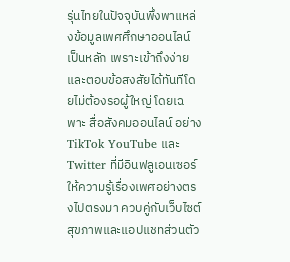รุ่นไทยในปัจจุบันพึ่งพาแหล่งข้อมูลเพศศึกษาออนไลน์เป็นหลัก เพราะเข้าถึงง่ายและตอบข้อสงสัยได้ทันทีโดยไม่ต้องรอผู้ใหญ่ โดยเฉพาะ สื่อสังคมออนไลน์ อย่าง TikTok YouTube และ Twitter ที่มีอินฟลูเอนเซอร์ให้ความรู้เรื่องเพศอย่างตรงไปตรงมา ควบคู่กับเว็บไซต์สุขภาพและแอปแชทส่วนตัว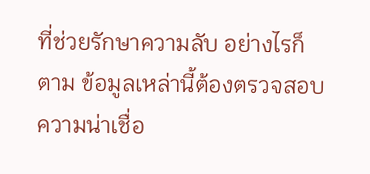ที่ช่วยรักษาความลับ อย่างไรก็ตาม ข้อมูลเหล่านี้ต้องตรวจสอบความน่าเชื่อ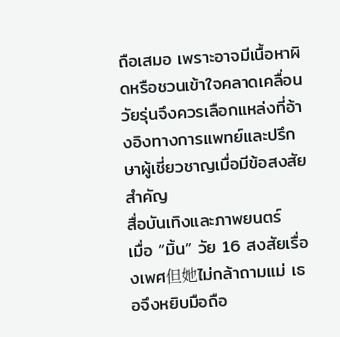ถือเสมอ เพราะอาจมีเนื้อหาผิดหรือชวนเข้าใจคลาดเคลื่อน วัยรุ่นจึงควรเลือกแหล่งที่อ้างอิงทางการแพทย์และปรึกษาผู้เชี่ยวชาญเมื่อมีข้อสงสัยสำคัญ
สื่อบันเทิงและภาพยนตร์
เมื่อ “มิ้น” วัย 16 สงสัยเรื่องเพศ但她ไม่กล้าถามแม่ เธอจึงหยิบมือถือ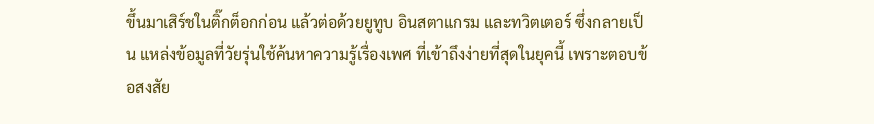ขึ้นมาเสิร์ชในติ๊กต็อกก่อน แล้วต่อด้วยยูทูบ อินสตาแกรม และทวิตเตอร์ ซึ่งกลายเป็น แหล่งข้อมูลที่วัยรุ่นใช้ค้นหาความรู้เรื่องเพศ ที่เข้าถึงง่ายที่สุดในยุคนี้ เพราะตอบข้อสงสัย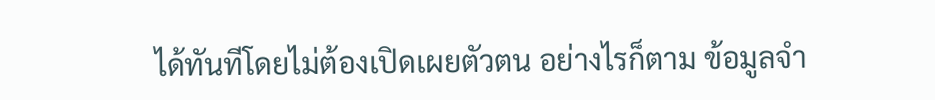ได้ทันทีโดยไม่ต้องเปิดเผยตัวตน อย่างไรก็ตาม ข้อมูลจำ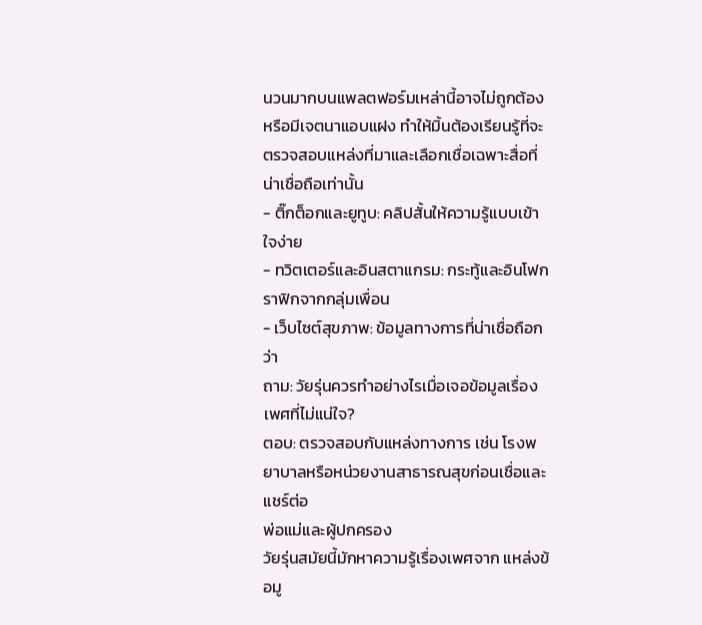นวนมากบนแพลตฟอร์มเหล่านี้อาจไม่ถูกต้องหรือมีเจตนาแอบแฝง ทำให้มิ้นต้องเรียนรู้ที่จะตรวจสอบแหล่งที่มาและเลือกเชื่อเฉพาะสื่อที่น่าเชื่อถือเท่านั้น
- ติ๊กต็อกและยูทูบ: คลิปสั้นให้ความรู้แบบเข้าใจง่าย
- ทวิตเตอร์และอินสตาแกรม: กระทู้และอินโฟกราฟิกจากกลุ่มเพื่อน
- เว็บไซต์สุขภาพ: ข้อมูลทางการที่น่าเชื่อถือกว่า
ถาม: วัยรุ่นควรทำอย่างไรเมื่อเจอข้อมูลเรื่องเพศที่ไม่แน่ใจ?
ตอบ: ตรวจสอบกับแหล่งทางการ เช่น โรงพยาบาลหรือหน่วยงานสาธารณสุขก่อนเชื่อและแชร์ต่อ
พ่อแม่และผู้ปกครอง
วัยรุ่นสมัยนี้มักหาความรู้เรื่องเพศจาก แหล่งข้อมู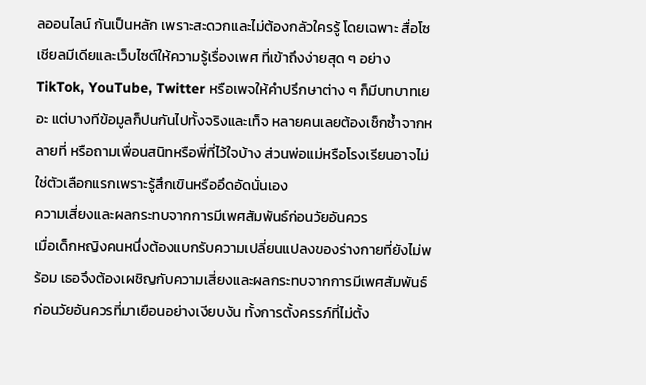ลออนไลน์ กันเป็นหลัก เพราะสะดวกและไม่ต้องกลัวใครรู้ โดยเฉพาะ สื่อโซเชียลมีเดียและเว็บไซต์ให้ความรู้เรื่องเพศ ที่เข้าถึงง่ายสุด ๆ อย่าง TikTok, YouTube, Twitter หรือเพจให้คำปรึกษาต่าง ๆ ก็มีบทบาทเยอะ แต่บางทีข้อมูลก็ปนกันไปทั้งจริงและเท็จ หลายคนเลยต้องเช็กซ้ำจากหลายที่ หรือถามเพื่อนสนิทหรือพี่ที่ไว้ใจบ้าง ส่วนพ่อแม่หรือโรงเรียนอาจไม่ใช่ตัวเลือกแรกเพราะรู้สึกเขินหรืออึดอัดนั่นเอง
ความเสี่ยงและผลกระทบจากการมีเพศสัมพันธ์ก่อนวัยอันควร
เมื่อเด็กหญิงคนหนึ่งต้องแบกรับความเปลี่ยนแปลงของร่างกายที่ยังไม่พร้อม เธอจึงต้องเผชิญกับความเสี่ยงและผลกระทบจากการมีเพศสัมพันธ์ก่อนวัยอันควรที่มาเยือนอย่างเงียบงัน ทั้งการตั้งครรภ์ที่ไม่ตั้ง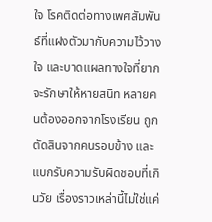ใจ โรคติดต่อทางเพศสัมพันธ์ที่แฝงตัวมากับความไว้วางใจ และบาดแผลทางใจที่ยากจะรักษาให้หายสนิท หลายคนต้องออกจากโรงเรียน ถูกตัดสินจากคนรอบข้าง และแบกรับความรับผิดชอบที่เกินวัย เรื่องราวเหล่านี้ไม่ใช่แค่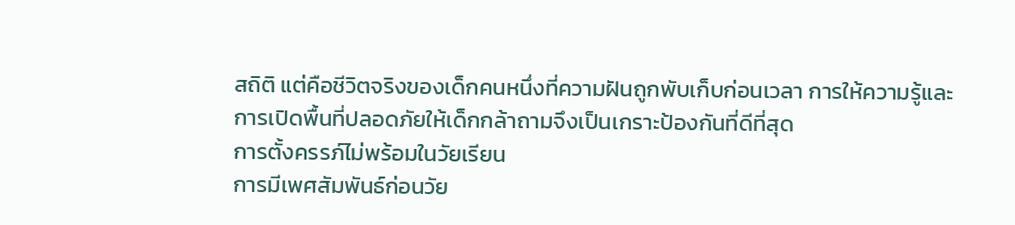สถิติ แต่คือชีวิตจริงของเด็กคนหนึ่งที่ความฝันถูกพับเก็บก่อนเวลา การให้ความรู้และการเปิดพื้นที่ปลอดภัยให้เด็กกล้าถามจึงเป็นเกราะป้องกันที่ดีที่สุด
การตั้งครรภ์ไม่พร้อมในวัยเรียน
การมีเพศสัมพันธ์ก่อนวัย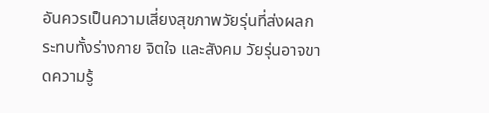อันควรเป็นความเสี่ยงสุขภาพวัยรุ่นที่ส่งผลกระทบทั้งร่างกาย จิตใจ และสังคม วัยรุ่นอาจขาดความรู้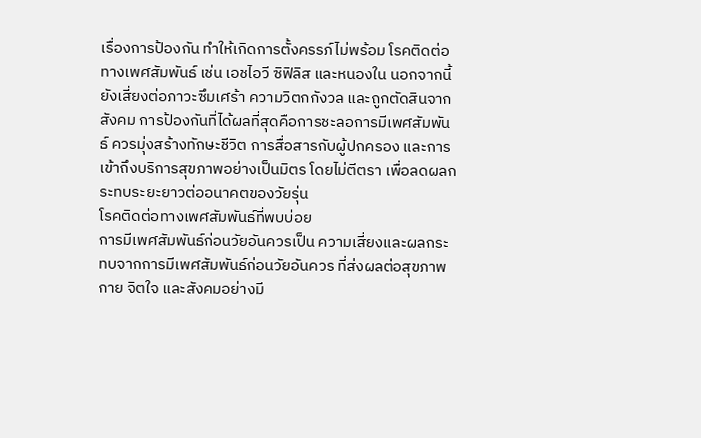เรื่องการป้องกัน ทำให้เกิดการตั้งครรภ์ไม่พร้อม โรคติดต่อทางเพศสัมพันธ์ เช่น เอชไอวี ซิฟิลิส และหนองใน นอกจากนี้ยังเสี่ยงต่อภาวะซึมเศร้า ความวิตกกังวล และถูกตัดสินจากสังคม การป้องกันที่ได้ผลที่สุดคือการชะลอการมีเพศสัมพันธ์ ควรมุ่งสร้างทักษะชีวิต การสื่อสารกับผู้ปกครอง และการเข้าถึงบริการสุขภาพอย่างเป็นมิตร โดยไม่ตีตรา เพื่อลดผลกระทบระยะยาวต่ออนาคตของวัยรุ่น
โรคติดต่อทางเพศสัมพันธ์ที่พบบ่อย
การมีเพศสัมพันธ์ก่อนวัยอันควรเป็น ความเสี่ยงและผลกระทบจากการมีเพศสัมพันธ์ก่อนวัยอันควร ที่ส่งผลต่อสุขภาพกาย จิตใจ และสังคมอย่างมี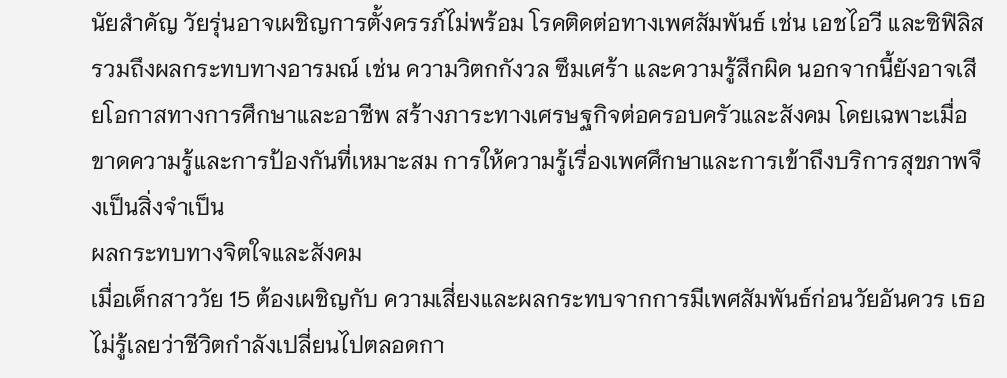นัยสำคัญ วัยรุ่นอาจเผชิญการตั้งครรภ์ไม่พร้อม โรคติดต่อทางเพศสัมพันธ์ เช่น เอชไอวี และซิฟิลิส รวมถึงผลกระทบทางอารมณ์ เช่น ความวิตกกังวล ซึมเศร้า และความรู้สึกผิด นอกจากนี้ยังอาจเสียโอกาสทางการศึกษาและอาชีพ สร้างภาระทางเศรษฐกิจต่อครอบครัวและสังคม โดยเฉพาะเมื่อขาดความรู้และการป้องกันที่เหมาะสม การให้ความรู้เรื่องเพศศึกษาและการเข้าถึงบริการสุขภาพจึงเป็นสิ่งจำเป็น
ผลกระทบทางจิตใจและสังคม
เมื่อเด็กสาววัย 15 ต้องเผชิญกับ ความเสี่ยงและผลกระทบจากการมีเพศสัมพันธ์ก่อนวัยอันควร เธอไม่รู้เลยว่าชีวิตกำลังเปลี่ยนไปตลอดกา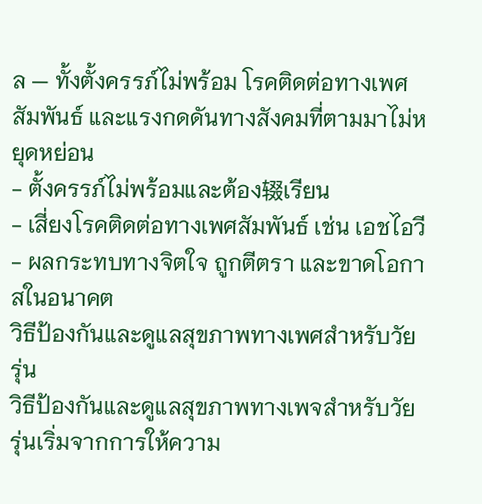ล — ทั้งตั้งครรภ์ไม่พร้อม โรคติดต่อทางเพศสัมพันธ์ และแรงกดดันทางสังคมที่ตามมาไม่หยุดหย่อน
- ตั้งครรภ์ไม่พร้อมและต้อง辍เรียน
- เสี่ยงโรคติดต่อทางเพศสัมพันธ์ เช่น เอชไอวี
- ผลกระทบทางจิตใจ ถูกตีตรา และขาดโอกาสในอนาคต
วิธีป้องกันและดูแลสุขภาพทางเพศสำหรับวัยรุ่น
วิธีป้องกันและดูแลสุขภาพทางเพจสำหรับวัยรุ่นเริ่มจากการให้ความ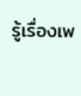รู้เรื่องเพ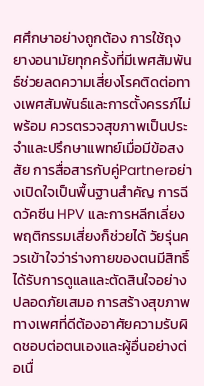ศศึกษาอย่างถูกต้อง การใช้ถุงยางอนามัยทุกครั้งที่มีเพศสัมพันธ์ช่วยลดความเสี่ยงโรคติดต่อทางเพศสัมพันธ์และการตั้งครรภ์ไม่พร้อม ควรตรวจสุขภาพเป็นประจำและปรึกษาแพทย์เมื่อมีข้อสงสัย การสื่อสารกับคู่Partnerอย่างเปิดใจเป็นพื้นฐานสำคัญ การฉีดวัคซีน HPV และการหลีกเลี่ยงพฤติกรรมเสี่ยงก็ช่วยได้ วัยรุ่นควรเข้าใจว่าร่างกายของตนมีสิทธิ์ได้รับการดูแลและตัดสินใจอย่างปลอดภัยเสมอ การสร้างสุขภาพทางเพศที่ดีต้องอาศัยความรับผิดชอบต่อตนเองและผู้อื่นอย่างต่อเนื่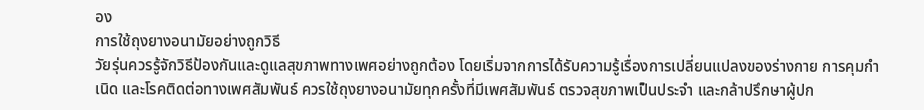อง
การใช้ถุงยางอนามัยอย่างถูกวิธี
วัยรุ่นควรรู้จักวิธีป้องกันและดูแลสุขภาพทางเพศอย่างถูกต้อง โดยเริ่มจากการได้รับความรู้เรื่องการเปลี่ยนแปลงของร่างกาย การคุมกำเนิด และโรคติดต่อทางเพศสัมพันธ์ ควรใช้ถุงยางอนามัยทุกครั้งที่มีเพศสัมพันธ์ ตรวจสุขภาพเป็นประจำ และกล้าปรึกษาผู้ปก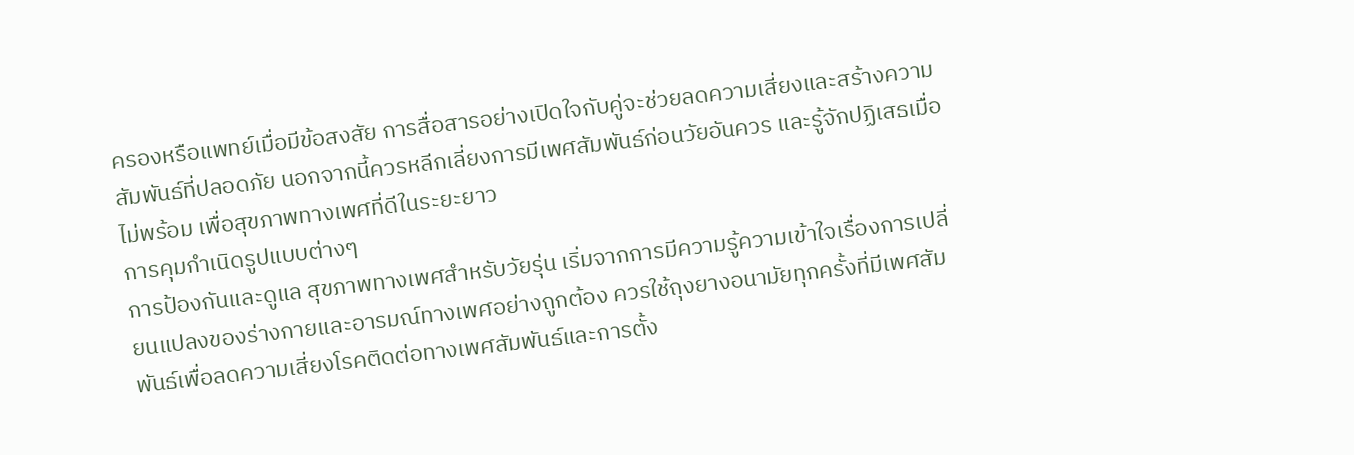ครองหรือแพทย์เมื่อมีข้อสงสัย การสื่อสารอย่างเปิดใจกับคู่จะช่วยลดความเสี่ยงและสร้างความสัมพันธ์ที่ปลอดภัย นอกจากนี้ควรหลีกเลี่ยงการมีเพศสัมพันธ์ก่อนวัยอันควร และรู้จักปฏิเสธเมื่อไม่พร้อม เพื่อสุขภาพทางเพศที่ดีในระยะยาว
การคุมกำเนิดรูปแบบต่างๆ
การป้องกันและดูแล สุขภาพทางเพศสำหรับวัยรุ่น เริ่มจากการมีความรู้ความเข้าใจเรื่องการเปลี่ยนแปลงของร่างกายและอารมณ์ทางเพศอย่างถูกต้อง ควรใช้ถุงยางอนามัยทุกครั้งที่มีเพศสัมพันธ์เพื่อลดความเสี่ยงโรคติดต่อทางเพศสัมพันธ์และการตั้ง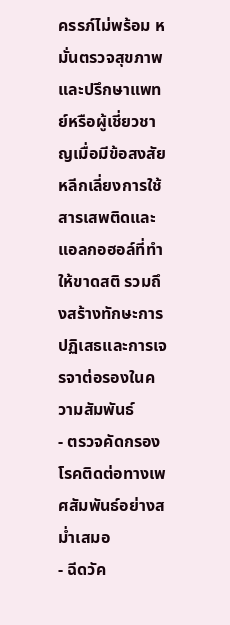ครรภ์ไม่พร้อม หมั่นตรวจสุขภาพและปรึกษาแพทย์หรือผู้เชี่ยวชาญเมื่อมีข้อสงสัย หลีกเลี่ยงการใช้สารเสพติดและแอลกอฮอล์ที่ทำให้ขาดสติ รวมถึงสร้างทักษะการปฏิเสธและการเจรจาต่อรองในความสัมพันธ์
- ตรวจคัดกรองโรคติดต่อทางเพศสัมพันธ์อย่างสม่ำเสมอ
- ฉีดวัค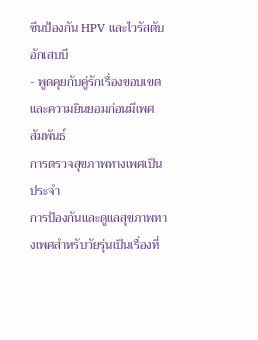ซีนป้องกัน HPV และไวรัสตับอักเสบบี
- พูดคุยกับคู่รักเรื่องขอบเขตและความยินยอมก่อนมีเพศสัมพันธ์
การตรวจสุขภาพทางเพศเป็นประจำ
การป้องกันและดูแลสุขภาพทางเพศสำหรับวัยรุ่นเป็นเรื่องที่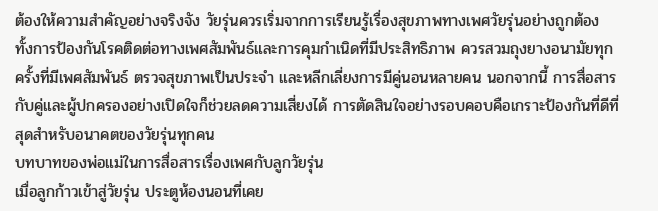ต้องให้ความสำคัญอย่างจริงจัง วัยรุ่นควรเริ่มจากการเรียนรู้เรื่องสุขภาพทางเพศวัยรุ่นอย่างถูกต้อง ทั้งการป้องกันโรคติดต่อทางเพศสัมพันธ์และการคุมกำเนิดที่มีประสิทธิภาพ ควรสวมถุงยางอนามัยทุกครั้งที่มีเพศสัมพันธ์ ตรวจสุขภาพเป็นประจำ และหลีกเลี่ยงการมีคู่นอนหลายคน นอกจากนี้ การสื่อสารกับคู่และผู้ปกครองอย่างเปิดใจก็ช่วยลดความเสี่ยงได้ การตัดสินใจอย่างรอบคอบคือเกราะป้องกันที่ดีที่สุดสำหรับอนาคตของวัยรุ่นทุกคน
บทบาทของพ่อแม่ในการสื่อสารเรื่องเพศกับลูกวัยรุ่น
เมื่อลูกก้าวเข้าสู่วัยรุ่น ประตูห้องนอนที่เคย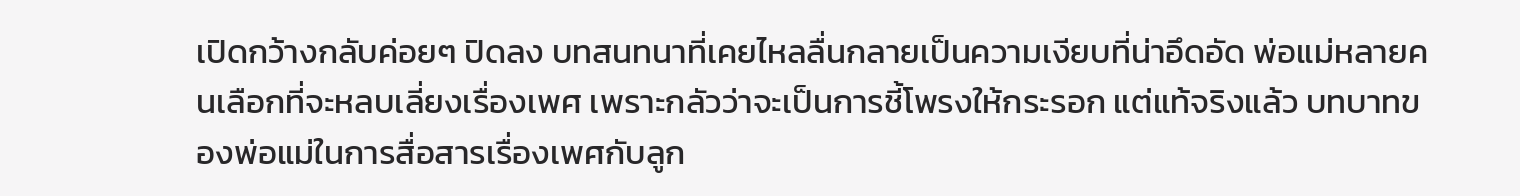เปิดกว้างกลับค่อยๆ ปิดลง บทสนทนาที่เคยไหลลื่นกลายเป็นความเงียบที่น่าอึดอัด พ่อแม่หลายคนเลือกที่จะหลบเลี่ยงเรื่องเพศ เพราะกลัวว่าจะเป็นการชี้โพรงให้กระรอก แต่แท้จริงแล้ว บทบาทของพ่อแม่ในการสื่อสารเรื่องเพศกับลูก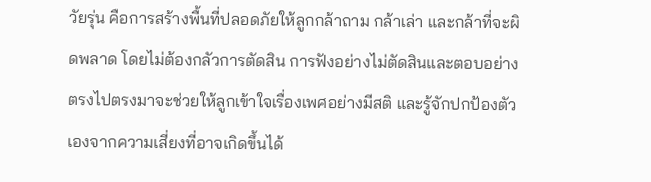วัยรุ่น คือการสร้างพื้นที่ปลอดภัยให้ลูกกล้าถาม กล้าเล่า และกล้าที่จะผิดพลาด โดยไม่ต้องกลัวการตัดสิน การฟังอย่างไม่ตัดสินและตอบอย่างตรงไปตรงมาจะช่วยให้ลูกเข้าใจเรื่องเพศอย่างมีสติ และรู้จักปกป้องตัวเองจากความเสี่ยงที่อาจเกิดขึ้นได้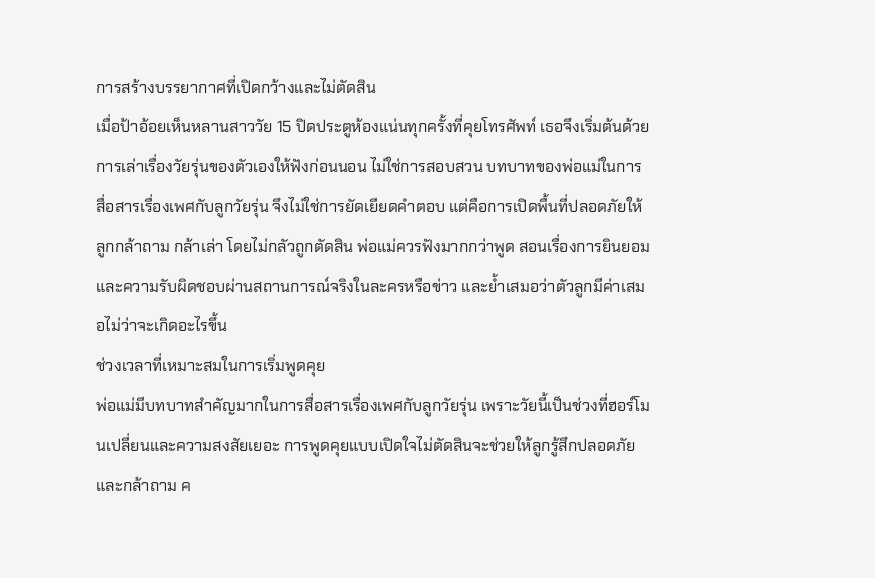การสร้างบรรยากาศที่เปิดกว้างและไม่ตัดสิน
เมื่อป้าอ้อยเห็นหลานสาววัย 15 ปิดประตูห้องแน่นทุกครั้งที่คุยโทรศัพท์ เธอจึงเริ่มต้นด้วยการเล่าเรื่องวัยรุ่นของตัวเองให้ฟังก่อนนอน ไม่ใช่การสอบสวน บทบาทของพ่อแม่ในการสื่อสารเรื่องเพศกับลูกวัยรุ่น จึงไม่ใช่การยัดเยียดคำตอบ แต่คือการเปิดพื้นที่ปลอดภัยให้ลูกกล้าถาม กล้าเล่า โดยไม่กลัวถูกตัดสิน พ่อแม่ควรฟังมากกว่าพูด สอนเรื่องการยินยอมและความรับผิดชอบผ่านสถานการณ์จริงในละครหรือข่าว และย้ำเสมอว่าตัวลูกมีค่าเสมอไม่ว่าจะเกิดอะไรขึ้น
ช่วงเวลาที่เหมาะสมในการเริ่มพูดคุย
พ่อแม่มีบทบาทสำคัญมากในการสื่อสารเรื่องเพศกับลูกวัยรุ่น เพราะวัยนี้เป็นช่วงที่ฮอร์โมนเปลี่ยนและความสงสัยเยอะ การพูดคุยแบบเปิดใจไม่ตัดสินจะช่วยให้ลูกรู้สึกปลอดภัยและกล้าถาม ค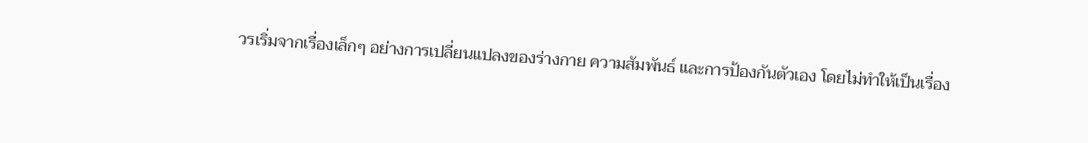วรเริ่มจากเรื่องเล็กๆ อย่างการเปลี่ยนแปลงของร่างกาย ความสัมพันธ์ และการป้องกันตัวเอง โดยไม่ทำให้เป็นเรื่อง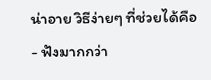น่าอาย วิธีง่ายๆ ที่ช่วยได้คือ
- ฟังมากกว่า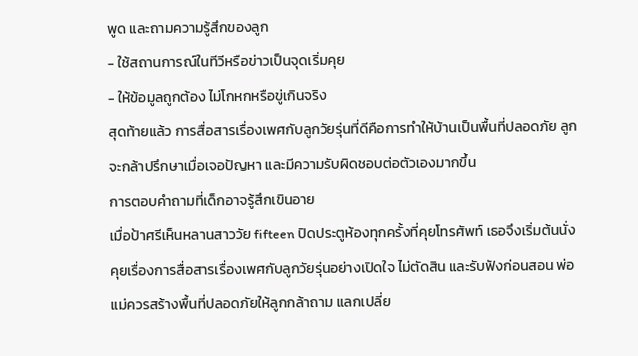พูด และถามความรู้สึกของลูก
- ใช้สถานการณ์ในทีวีหรือข่าวเป็นจุดเริ่มคุย
- ให้ข้อมูลถูกต้อง ไม่โกหกหรือขู่เกินจริง
สุดท้ายแล้ว การสื่อสารเรื่องเพศกับลูกวัยรุ่นที่ดีคือการทำให้บ้านเป็นพื้นที่ปลอดภัย ลูกจะกล้าปรึกษาเมื่อเจอปัญหา และมีความรับผิดชอบต่อตัวเองมากขึ้น
การตอบคำถามที่เด็กอาจรู้สึกเขินอาย
เมื่อป้าศรีเห็นหลานสาววัย fifteen ปิดประตูห้องทุกครั้งที่คุยโทรศัพท์ เธอจึงเริ่มต้นนั่งคุยเรื่องการสื่อสารเรื่องเพศกับลูกวัยรุ่นอย่างเปิดใจ ไม่ตัดสิน และรับฟังก่อนสอน พ่อแม่ควรสร้างพื้นที่ปลอดภัยให้ลูกกล้าถาม แลกเปลี่ย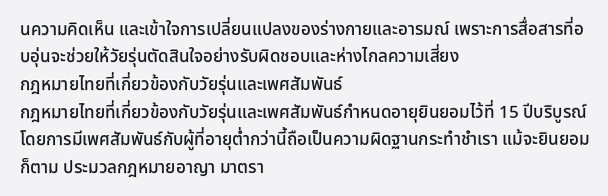นความคิดเห็น และเข้าใจการเปลี่ยนแปลงของร่างกายและอารมณ์ เพราะการสื่อสารที่อบอุ่นจะช่วยให้วัยรุ่นตัดสินใจอย่างรับผิดชอบและห่างไกลความเสี่ยง
กฎหมายไทยที่เกี่ยวข้องกับวัยรุ่นและเพศสัมพันธ์
กฎหมายไทยที่เกี่ยวข้องกับวัยรุ่นและเพศสัมพันธ์กำหนดอายุยินยอมไว้ที่ 15 ปีบริบูรณ์ โดยการมีเพศสัมพันธ์กับผู้ที่อายุต่ำกว่านี้ถือเป็นความผิดฐานกระทำชำเรา แม้จะยินยอมก็ตาม ประมวลกฎหมายอาญา มาตรา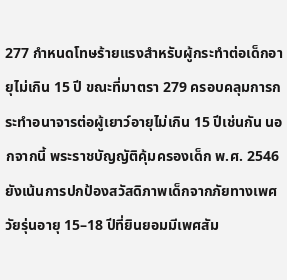277 กำหนดโทษร้ายแรงสำหรับผู้กระทำต่อเด็กอายุไม่เกิน 15 ปี ขณะที่มาตรา 279 ครอบคลุมการกระทำอนาจารต่อผู้เยาว์อายุไม่เกิน 15 ปีเช่นกัน นอกจากนี้ พระราชบัญญัติคุ้มครองเด็ก พ.ศ. 2546 ยังเน้นการปกป้องสวัสดิภาพเด็กจากภัยทางเพศ วัยรุ่นอายุ 15–18 ปีที่ยินยอมมีเพศสัม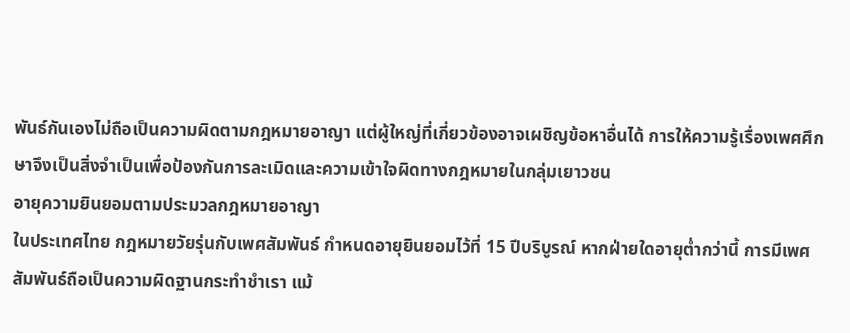พันธ์กันเองไม่ถือเป็นความผิดตามกฎหมายอาญา แต่ผู้ใหญ่ที่เกี่ยวข้องอาจเผชิญข้อหาอื่นได้ การให้ความรู้เรื่องเพศศึกษาจึงเป็นสิ่งจำเป็นเพื่อป้องกันการละเมิดและความเข้าใจผิดทางกฎหมายในกลุ่มเยาวชน
อายุความยินยอมตามประมวลกฎหมายอาญา
ในประเทศไทย กฎหมายวัยรุ่นกับเพศสัมพันธ์ กำหนดอายุยินยอมไว้ที่ 15 ปีบริบูรณ์ หากฝ่ายใดอายุต่ำกว่านี้ การมีเพศสัมพันธ์ถือเป็นความผิดฐานกระทำชำเรา แม้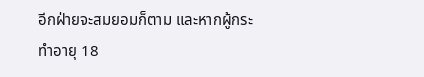อีกฝ่ายจะสมยอมก็ตาม และหากผู้กระทำอายุ 18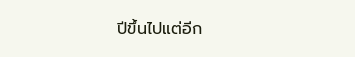ปีขึ้นไปแต่อีก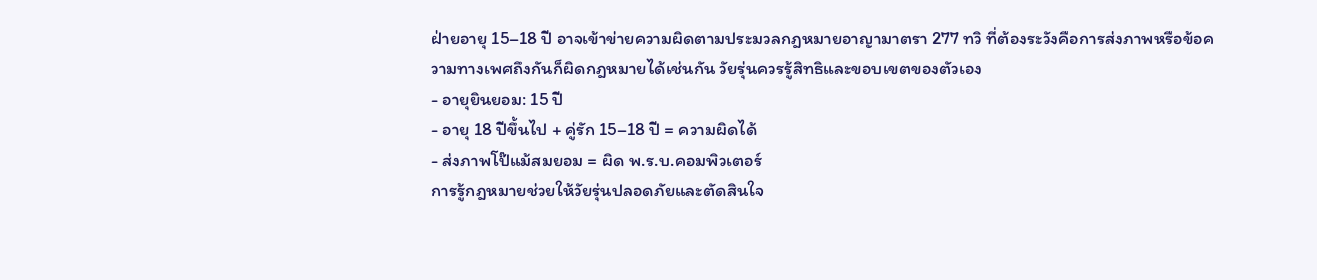ฝ่ายอายุ 15–18 ปี อาจเข้าข่ายความผิดตามประมวลกฎหมายอาญามาตรา 277 ทวิ ที่ต้องระวังคือการส่งภาพหรือข้อความทางเพศถึงกันก็ผิดกฎหมายได้เช่นกัน วัยรุ่นควรรู้สิทธิและขอบเขตของตัวเอง
- อายุยินยอม: 15 ปี
- อายุ 18 ปีขึ้นไป + คู่รัก 15–18 ปี = ความผิดได้
- ส่งภาพโป๊แม้สมยอม = ผิด พ.ร.บ.คอมพิวเตอร์
การรู้กฎหมายช่วยให้วัยรุ่นปลอดภัยและตัดสินใจ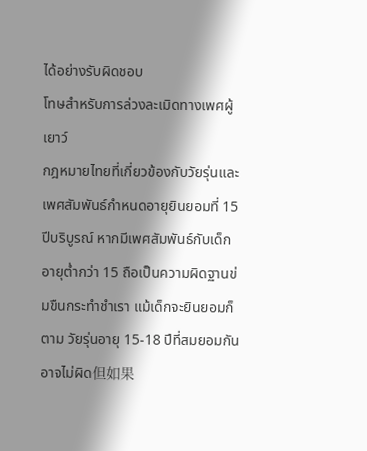ได้อย่างรับผิดชอบ
โทษสำหรับการล่วงละเมิดทางเพศผู้เยาว์
กฎหมายไทยที่เกี่ยวข้องกับวัยรุ่นและเพศสัมพันธ์กำหนดอายุยินยอมที่ 15 ปีบริบูรณ์ หากมีเพศสัมพันธ์กับเด็กอายุต่ำกว่า 15 ถือเป็นความผิดฐานข่มขืนกระทำชำเรา แม้เด็กจะยินยอมก็ตาม วัยรุ่นอายุ 15-18 ปีที่สมยอมกันอาจไม่ผิด但如果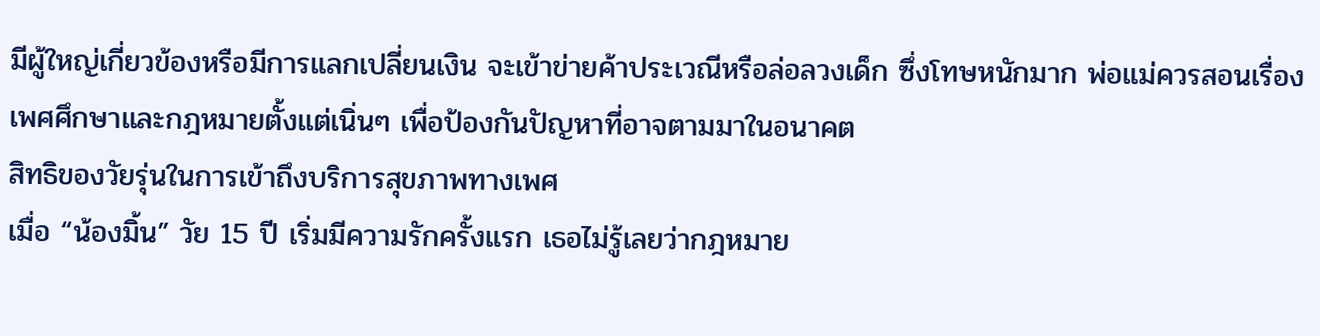มีผู้ใหญ่เกี่ยวข้องหรือมีการแลกเปลี่ยนเงิน จะเข้าข่ายค้าประเวณีหรือล่อลวงเด็ก ซึ่งโทษหนักมาก พ่อแม่ควรสอนเรื่องเพศศึกษาและกฎหมายตั้งแต่เนิ่นๆ เพื่อป้องกันปัญหาที่อาจตามมาในอนาคต
สิทธิของวัยรุ่นในการเข้าถึงบริการสุขภาพทางเพศ
เมื่อ “น้องมิ้น” วัย 15 ปี เริ่มมีความรักครั้งแรก เธอไม่รู้เลยว่ากฎหมาย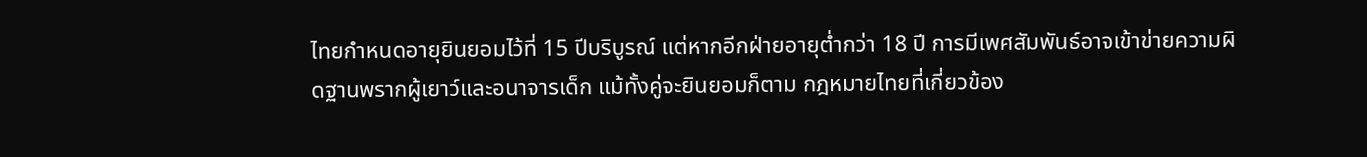ไทยกำหนดอายุยินยอมไว้ที่ 15 ปีบริบูรณ์ แต่หากอีกฝ่ายอายุต่ำกว่า 18 ปี การมีเพศสัมพันธ์อาจเข้าข่ายความผิดฐานพรากผู้เยาว์และอนาจารเด็ก แม้ทั้งคู่จะยินยอมก็ตาม กฎหมายไทยที่เกี่ยวข้อง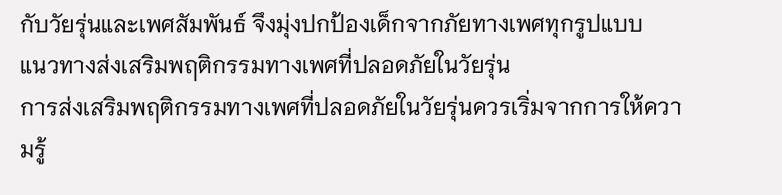กับวัยรุ่นและเพศสัมพันธ์ จึงมุ่งปกป้องเด็กจากภัยทางเพศทุกรูปแบบ
แนวทางส่งเสริมพฤติกรรมทางเพศที่ปลอดภัยในวัยรุ่น
การส่งเสริมพฤติกรรมทางเพศที่ปลอดภัยในวัยรุ่นควรเริ่มจากการให้ความรู้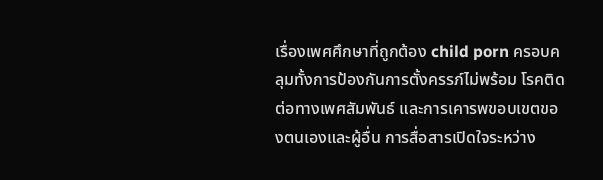เรื่องเพศศึกษาที่ถูกต้อง child porn ครอบคลุมทั้งการป้องกันการตั้งครรภ์ไม่พร้อม โรคติดต่อทางเพศสัมพันธ์ และการเคารพขอบเขตของตนเองและผู้อื่น การสื่อสารเปิดใจระหว่าง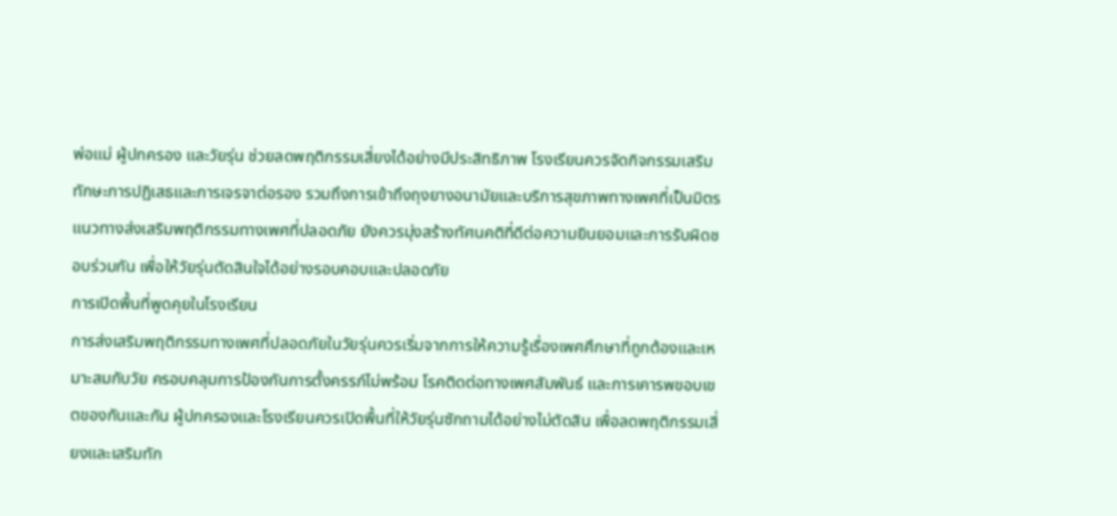พ่อแม่ ผู้ปกครอง และวัยรุ่น ช่วยลดพฤติกรรมเสี่ยงได้อย่างมีประสิทธิภาพ โรงเรียนควรจัดกิจกรรมเสริมทักษะการปฏิเสธและการเจรจาต่อรอง รวมถึงการเข้าถึงถุงยางอนามัยและบริการสุขภาพทางเพศที่เป็นมิตร แนวทางส่งเสริมพฤติกรรมทางเพศที่ปลอดภัย ยังควรมุ่งสร้างทัศนคติที่ดีต่อความยินยอมและการรับผิดชอบร่วมกัน เพื่อให้วัยรุ่นตัดสินใจได้อย่างรอบคอบและปลอดภัย
การเปิดพื้นที่พูดคุยในโรงเรียน
การส่งเสริมพฤติกรรมทางเพศที่ปลอดภัยในวัยรุ่นควรเริ่มจากการให้ความรู้เรื่องเพศศึกษาที่ถูกต้องและเหมาะสมกับวัย ครอบคลุมการป้องกันการตั้งครรภ์ไม่พร้อม โรคติดต่อทางเพศสัมพันธ์ และการเคารพขอบเขตของกันและกัน ผู้ปกครองและโรงเรียนควรเปิดพื้นที่ให้วัยรุ่นซักถามได้อย่างไม่ตัดสิน เพื่อลดพฤติกรรมเสี่ยงและเสริมทัก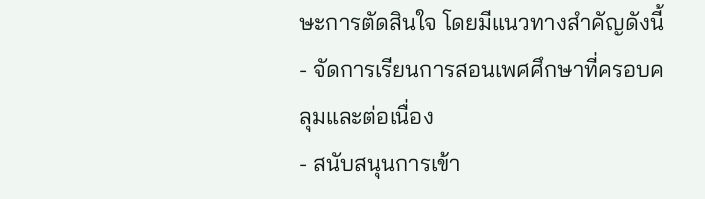ษะการตัดสินใจ โดยมีแนวทางสำคัญดังนี้
- จัดการเรียนการสอนเพศศึกษาที่ครอบคลุมและต่อเนื่อง
- สนับสนุนการเข้า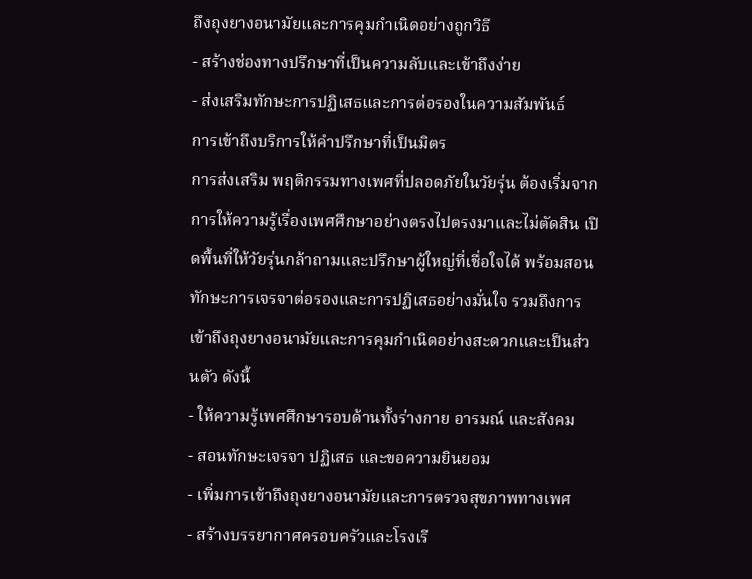ถึงถุงยางอนามัยและการคุมกำเนิดอย่างถูกวิธี
- สร้างช่องทางปรึกษาที่เป็นความลับและเข้าถึงง่าย
- ส่งเสริมทักษะการปฏิเสธและการต่อรองในความสัมพันธ์
การเข้าถึงบริการให้คำปรึกษาที่เป็นมิตร
การส่งเสริม พฤติกรรมทางเพศที่ปลอดภัยในวัยรุ่น ต้องเริ่มจากการให้ความรู้เรื่องเพศศึกษาอย่างตรงไปตรงมาและไม่ตัดสิน เปิดพื้นที่ให้วัยรุ่นกล้าถามและปรึกษาผู้ใหญ่ที่เชื่อใจได้ พร้อมสอนทักษะการเจรจาต่อรองและการปฏิเสธอย่างมั่นใจ รวมถึงการเข้าถึงถุงยางอนามัยและการคุมกำเนิดอย่างสะดวกและเป็นส่วนตัว ดังนี้
- ให้ความรู้เพศศึกษารอบด้านทั้งร่างกาย อารมณ์ และสังคม
- สอนทักษะเจรจา ปฏิเสธ และขอความยินยอม
- เพิ่มการเข้าถึงถุงยางอนามัยและการตรวจสุขภาพทางเพศ
- สร้างบรรยากาศครอบครัวและโรงเรี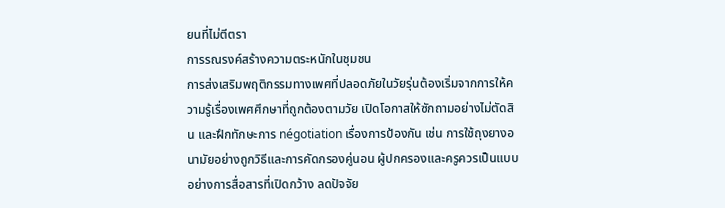ยนที่ไม่ตีตรา
การรณรงค์สร้างความตระหนักในชุมชน
การส่งเสริมพฤติกรรมทางเพศที่ปลอดภัยในวัยรุ่นต้องเริ่มจากการให้ความรู้เรื่องเพศศึกษาที่ถูกต้องตามวัย เปิดโอกาสให้ซักถามอย่างไม่ตัดสิน และฝึกทักษะการ négotiation เรื่องการป้องกัน เช่น การใช้ถุงยางอนามัยอย่างถูกวิธีและการคัดกรองคู่นอน ผู้ปกครองและครูควรเป็นแบบอย่างการสื่อสารที่เปิดกว้าง ลดปัจจัย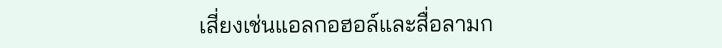เสี่ยงเช่นแอลกอฮอล์และสื่อลามก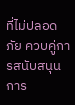ที่ไม่ปลอดภัย ควบคู่การสนับสนุนการ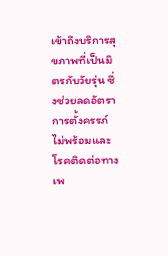เข้าถึงบริการสุขภาพที่เป็นมิตรกับวัยรุ่น ซึ่งช่วยลดอัตราการตั้งครรภ์ไม่พร้อมและโรคติดต่อทางเพ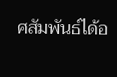ศสัมพันธ์ได้อ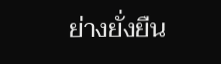ย่างยั่งยืน